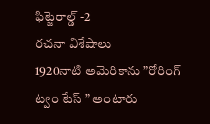ఫిట్జెరాల్డ్ -2
రచనా విశేషాలు
1920నాటి అమెరికాను ”రోరింగ్ ట్వం టేస్ ” అంటారు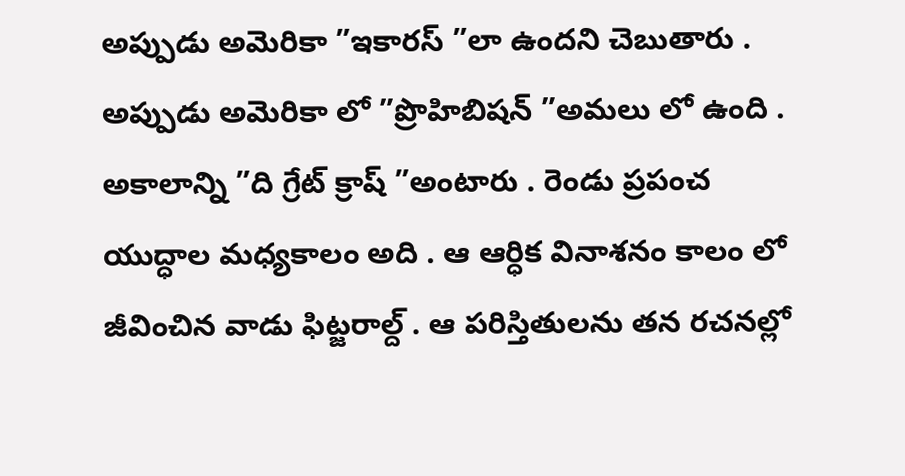అప్పుడు అమెరికా ”ఇకారస్ ”లా ఉందని చెబుతారు . అప్పుడు అమెరికా లో ”ప్రొహిబిషన్ ”అమలు లో ఉంది . అకాలాన్ని ”ది గ్రేట్ క్రాష్ ”అంటారు . రెండు ప్రపంచ యుద్ధాల మధ్యకాలం అది . ఆ ఆర్ధిక వినాశనం కాలం లో జీవించిన వాడు ఫిట్జరాల్ద్ . ఆ పరిస్తితులను తన రచనల్లో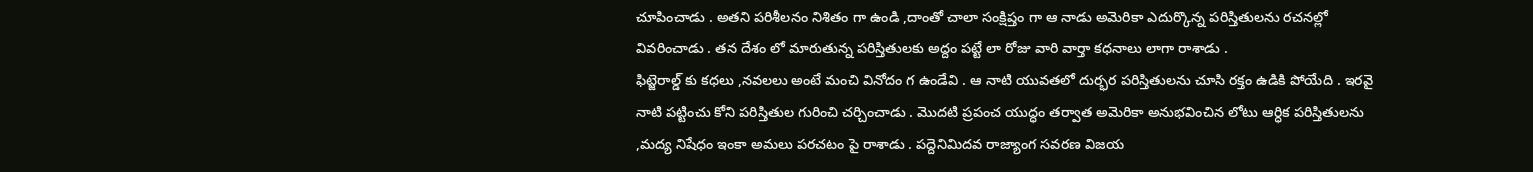చూపించాడు . అతని పరిశీలనం నిశితం గా ఉండి ,దాంతో చాలా సంక్షిప్తం గా ఆ నాడు అమెరికా ఎదుర్కొన్న పరిస్తితులను రచనల్లో వివరించాడు . తన దేశం లో మారుతున్న పరిస్తితులకు అద్దం పట్టే లా రోజు వారి వార్తా కధనాలు లాగా రాశాడు .
ఫిట్జెరాల్డ్ కు కధలు ,నవలలు అంటే మంచి వినోదం గ ఉండేవి . ఆ నాటి యువతలో దుర్భర పరిస్తితులను చూసి రక్తం ఉడికి పోయేది . ఇరవై నాటి పట్టించు కోని పరిస్తితుల గురించి చర్చించాడు . మొదటి ప్రపంచ యుద్ధం తర్వాత అమెరికా అనుభవించిన లోటు ఆర్ధిక పరిస్తితులను ,మద్య నిషేధం ఇంకా అమలు పరచటం పై రాశాడు . పద్దెనిమిదవ రాజ్యాంగ సవరణ విజయ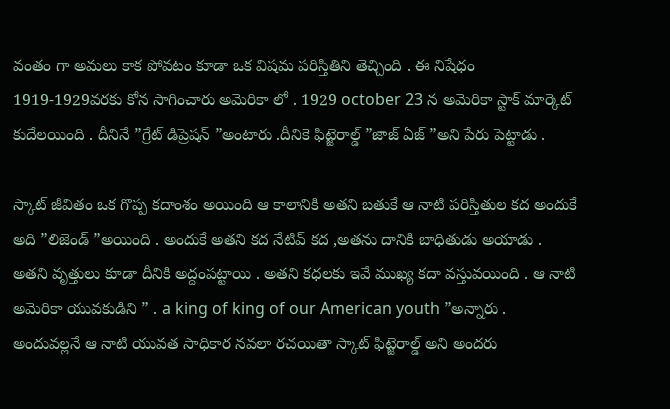వంతం గా అమలు కాక పోవటం కూడా ఒక విషమ పరిస్తితిని తెచ్చింది . ఈ నిషేధం 1919-1929వరకు కోన సాగించారు అమెరికా లో . 1929 october 23 న అమెరికా స్టాక్ మార్కెట్ కుదేలయింది . దీనినే ”గ్రేట్ డిప్రెషన్ ”అంటారు .దీనికె ఫిట్జెరాల్డ్ ”జాజ్ ఏజ్ ”అని పేరు పెట్టాడు .

స్కాట్ జీవితం ఒక గొప్ప కదాంశం అయింది ఆ కాలానికి అతని బతుకే ఆ నాటి పరిస్తితుల కద అందుకే అది ”లిజెండ్ ”అయింది . అందుకే అతని కద నేటివ్ కద ,అతను దానికి బాధితుడు అయాడు . అతని వృత్తులు కూడా దీనికి అద్దంపట్టాయి . అతని కధలకు ఇవే ముఖ్య కదా వస్తువయింది . ఆ నాటి అమెరికా యువకుడిని ” . a king of king of our American youth ”అన్నారు . అందువల్లనే ఆ నాటి యువత సాధికార నవలా రచయితా స్కాట్ ఫిట్జెరాల్డ్ అని అందరు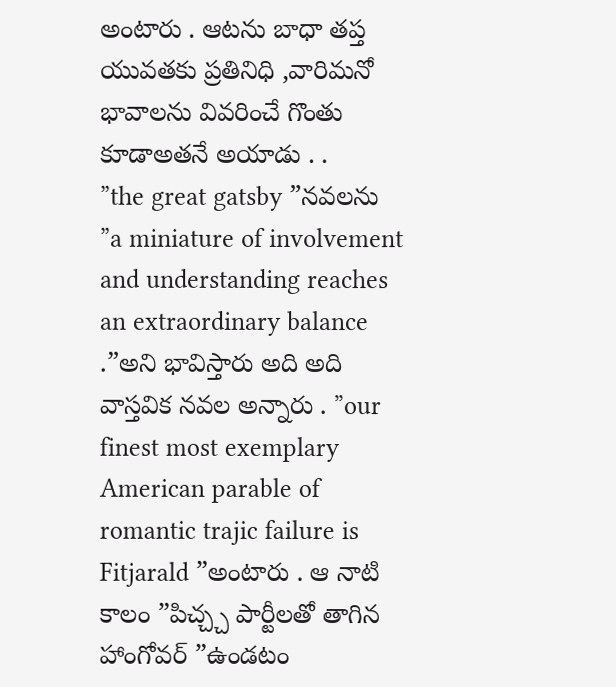అంటారు . ఆటను బాధా తప్త యువతకు ప్రతినిధి ,వారిమనో భావాలను వివరించే గొంతు కూడాఅతనే అయాడు . .
”the great gatsby ”నవలను ”a miniature of involvement and understanding reaches an extraordinary balance .”అని భావిస్తారు అది అది వాస్తవిక నవల అన్నారు . ”our finest most exemplary American parable of romantic trajic failure is Fitjarald ”అంటారు . ఆ నాటి కాలం ”పిచ్చ్చ పార్టీలతో తాగిన హాంగోవర్ ”ఉండటం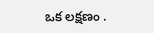ఒక లక్షణం .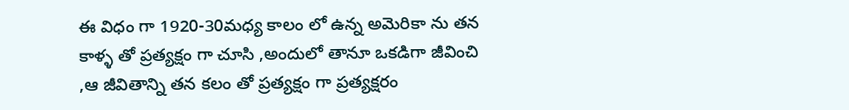ఈ విధం గా 1920-30మధ్య కాలం లో ఉన్న అమెరికా ను తన కాళ్ళ తో ప్రత్యక్షం గా చూసి ,అందులో తానూ ఒకడిగా జీవించి ,ఆ జీవితాన్ని తన కలం తో ప్రత్యక్షం గా ప్రత్యక్షరం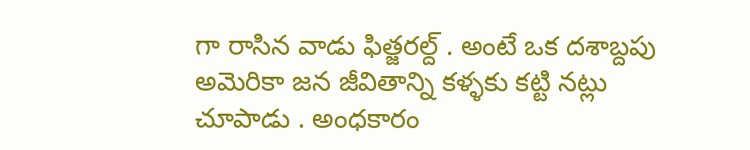గా రాసిన వాడు ఫిత్జరల్ద్ . అంటే ఒక దశాబ్దపు అమెరికా జన జీవితాన్ని కళ్ళకు కట్టి నట్లు చూపాడు . అంధకారం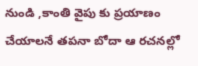నుండి ,కాంతి వైపు కు ప్రయాణం చేయాలనే తపనా బోదా ఆ రచనల్లో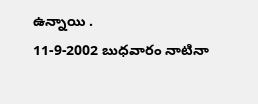ఉన్నాయి .
11-9-2002 బుధవారం నాటినా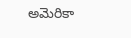అమెరికా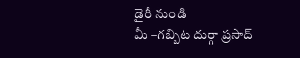డైరీ నుండి
మీ –గబ్బిట దుర్గా ప్రసాద్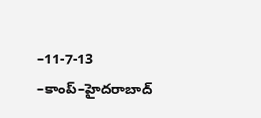–11-7-13 –కాంప్–హైదరాబాద్